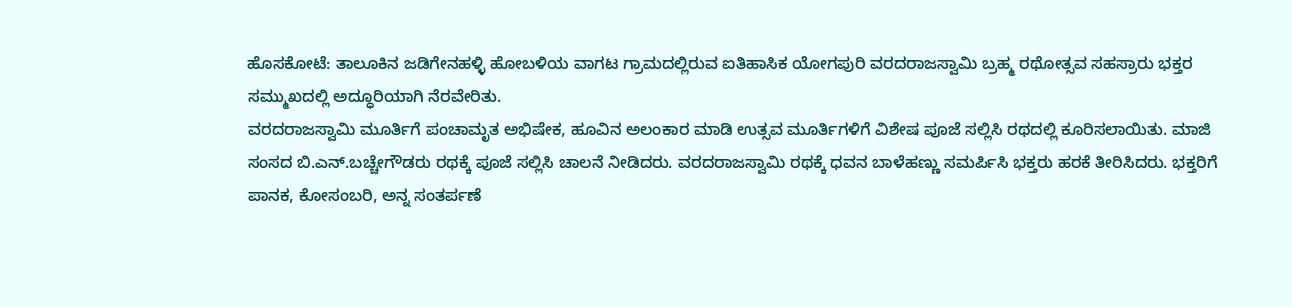ಹೊಸಕೋಟೆ: ತಾಲೂಕಿನ ಜಡಿಗೇನಹಳ್ಳಿ ಹೋಬಳಿಯ ವಾಗಟ ಗ್ರಾಮದಲ್ಲಿರುವ ಐತಿಹಾಸಿಕ ಯೋಗಪುರಿ ವರದರಾಜಸ್ವಾಮಿ ಬ್ರಹ್ಮ ರಥೋತ್ಸವ ಸಹಸ್ರಾರು ಭಕ್ತರ ಸಮ್ಮುಖದಲ್ಲಿ ಅದ್ಧೂರಿಯಾಗಿ ನೆರವೇರಿತು.
ವರದರಾಜಸ್ವಾಮಿ ಮೂರ್ತಿಗೆ ಪಂಚಾಮೃತ ಅಭಿಷೇಕ, ಹೂವಿನ ಅಲಂಕಾರ ಮಾಡಿ ಉತ್ಸವ ಮೂರ್ತಿಗಳಿಗೆ ವಿಶೇಷ ಪೂಜೆ ಸಲ್ಲಿಸಿ ರಥದಲ್ಲಿ ಕೂರಿಸಲಾಯಿತು. ಮಾಜಿ ಸಂಸದ ಬಿ.ಎನ್.ಬಚ್ಚೇಗೌಡರು ರಥಕ್ಕೆ ಪೂಜೆ ಸಲ್ಲಿಸಿ ಚಾಲನೆ ನೀಡಿದರು. ವರದರಾಜಸ್ವಾಮಿ ರಥಕ್ಕೆ ಧವನ ಬಾಳೆಹಣ್ಣು ಸಮರ್ಪಿಸಿ ಭಕ್ತರು ಹರಕೆ ತೀರಿಸಿದರು. ಭಕ್ತರಿಗೆ ಪಾನಕ, ಕೋಸಂಬರಿ, ಅನ್ನ ಸಂತರ್ಪಣೆ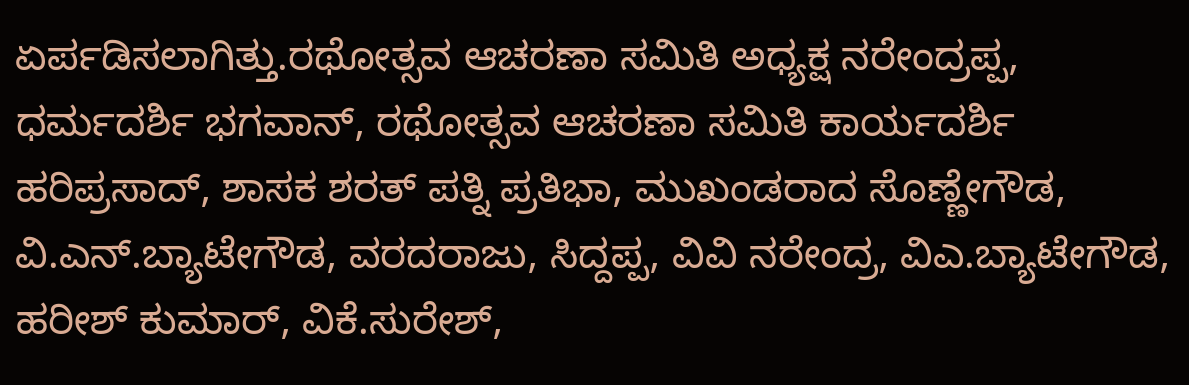ಏರ್ಪಡಿಸಲಾಗಿತ್ತು.ರಥೋತ್ಸವ ಆಚರಣಾ ಸಮಿತಿ ಅಧ್ಯಕ್ಷ ನರೇಂದ್ರಪ್ಪ, ಧರ್ಮದರ್ಶಿ ಭಗವಾನ್, ರಥೋತ್ಸವ ಆಚರಣಾ ಸಮಿತಿ ಕಾರ್ಯದರ್ಶಿ ಹರಿಪ್ರಸಾದ್, ಶಾಸಕ ಶರತ್ ಪತ್ನಿ ಪ್ರತಿಭಾ, ಮುಖಂಡರಾದ ಸೊಣ್ಣೇಗೌಡ, ವಿ.ಎನ್.ಬ್ಯಾಟೇಗೌಡ, ವರದರಾಜು, ಸಿದ್ದಪ್ಪ, ವಿವಿ ನರೇಂದ್ರ, ವಿಎ.ಬ್ಯಾಟೇಗೌಡ, ಹರೀಶ್ ಕುಮಾರ್, ವಿಕೆ.ಸುರೇಶ್,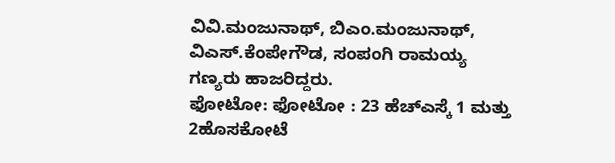ವಿವಿ.ಮಂಜುನಾಥ್, ಬಿಎಂ.ಮಂಜುನಾಥ್, ವಿಎಸ್.ಕೆಂಪೇಗೌಡ, ಸಂಪಂಗಿ ರಾಮಯ್ಯ ಗಣ್ಯರು ಹಾಜರಿದ್ದರು.
ಫೋಟೋ: ಫೋಟೋ : 23 ಹೆಚ್ಎಸ್ಕೆ 1 ಮತ್ತು 2ಹೊಸಕೋಟೆ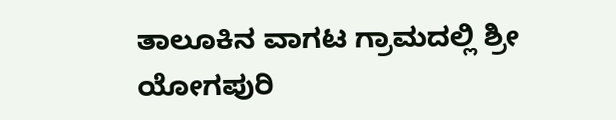ತಾಲೂಕಿನ ವಾಗಟ ಗ್ರಾಮದಲ್ಲಿ ಶ್ರೀ ಯೋಗಪುರಿ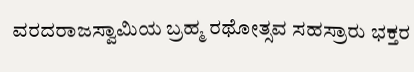ವರದರಾಜಸ್ವಾಮಿಯ ಬ್ರಹ್ಮ ರಥೋತ್ಸವ ಸಹಸ್ರಾರು ಭಕ್ತರ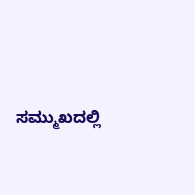ಸಮ್ಮುಖದಲ್ಲಿ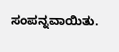ಸಂಪನ್ನವಾಯಿತು.